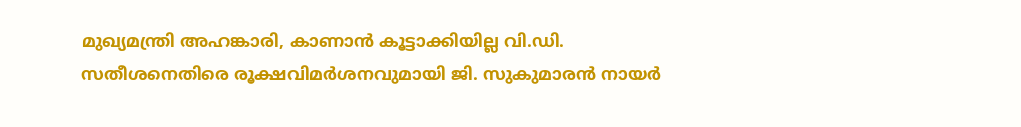മുഖ്യമന്ത്രി അഹങ്കാരി, കാണാൻ കൂട്ടാക്കിയില്ല വി.ഡി. സതീശനെതിരെ രൂക്ഷവിമർശനവുമായി ജി. സുകുമാരൻ നായർ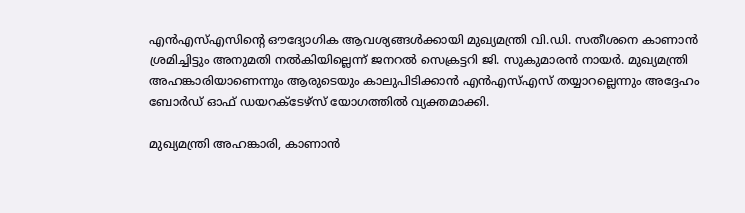എൻഎസ്എസിന്റെ ഔദ്യോഗിക ആവശ്യങ്ങൾക്കായി മുഖ്യമന്ത്രി വി.ഡി. സതീശനെ കാണാൻ ശ്രമിച്ചിട്ടും അനുമതി നൽകിയില്ലെന്ന് ജനറൽ സെക്രട്ടറി ജി. സുകുമാരൻ നായർ. മുഖ്യമന്ത്രി അഹങ്കാരിയാണെന്നും ആരുടെയും കാലുപിടിക്കാൻ എൻഎസ്എസ് തയ്യാറല്ലെന്നും അദ്ദേഹം ബോർഡ് ഓഫ് ഡയറക്ടേഴ്സ് യോഗത്തിൽ വ്യക്തമാക്കി.

മുഖ്യമന്ത്രി അഹങ്കാരി, കാണാൻ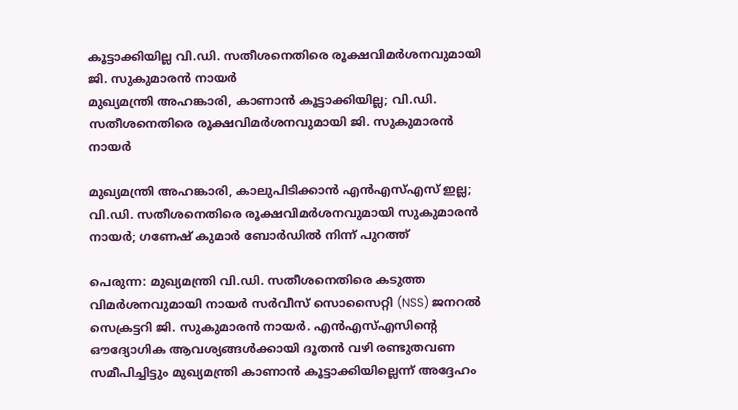കൂട്ടാക്കിയില്ല വി.ഡി. സതീശനെതിരെ രൂക്ഷവിമർശനവുമായി ജി. സുകുമാരൻ നായർ
മുഖ്യമന്ത്രി അഹങ്കാരി, കാണാൻ കൂട്ടാക്കിയില്ല; വി.ഡി. സതീശനെതിരെ രൂക്ഷവിമർശനവുമായി ജി. സുകുമാരൻ നായർ

മുഖ്യമന്ത്രി അഹങ്കാരി, കാലുപിടിക്കാൻ എൻഎസ്എസ് ഇല്ല; വി.ഡി. സതീശനെതിരെ രൂക്ഷവിമർശനവുമായി സുകുമാരൻ നായർ; ഗണേഷ് കുമാർ ബോർഡിൽ നിന്ന് പുറത്ത്

പെരുന്ന: മുഖ്യമന്ത്രി വി.ഡി. സതീശനെതിരെ കടുത്ത വിമർശനവുമായി നായർ സർവീസ് സൊസൈറ്റി (NSS) ജനറൽ സെക്രട്ടറി ജി. സുകുമാരൻ നായർ. എൻഎസ്എസിന്റെ ഔദ്യോഗിക ആവശ്യങ്ങൾക്കായി ദൂതൻ വഴി രണ്ടുതവണ സമീപിച്ചിട്ടും മുഖ്യമന്ത്രി കാണാൻ കൂട്ടാക്കിയില്ലെന്ന് അദ്ദേഹം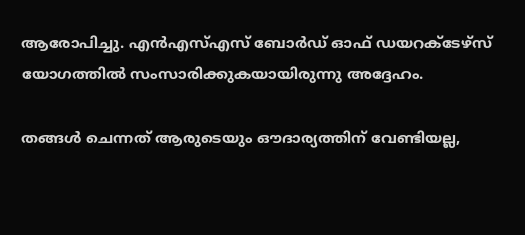ആരോപിച്ചു. എൻഎസ്എസ് ബോർഡ് ഓഫ് ഡയറക്ടേഴ്സ് യോഗത്തിൽ സംസാരിക്കുകയായിരുന്നു അദ്ദേഹം.

തങ്ങൾ ചെന്നത് ആരുടെയും ഔദാര്യത്തിന് വേണ്ടിയല്ല,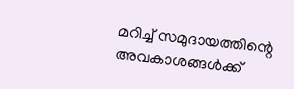മറിച്ച് സമുദായത്തിന്റെ അവകാശങ്ങൾക്ക്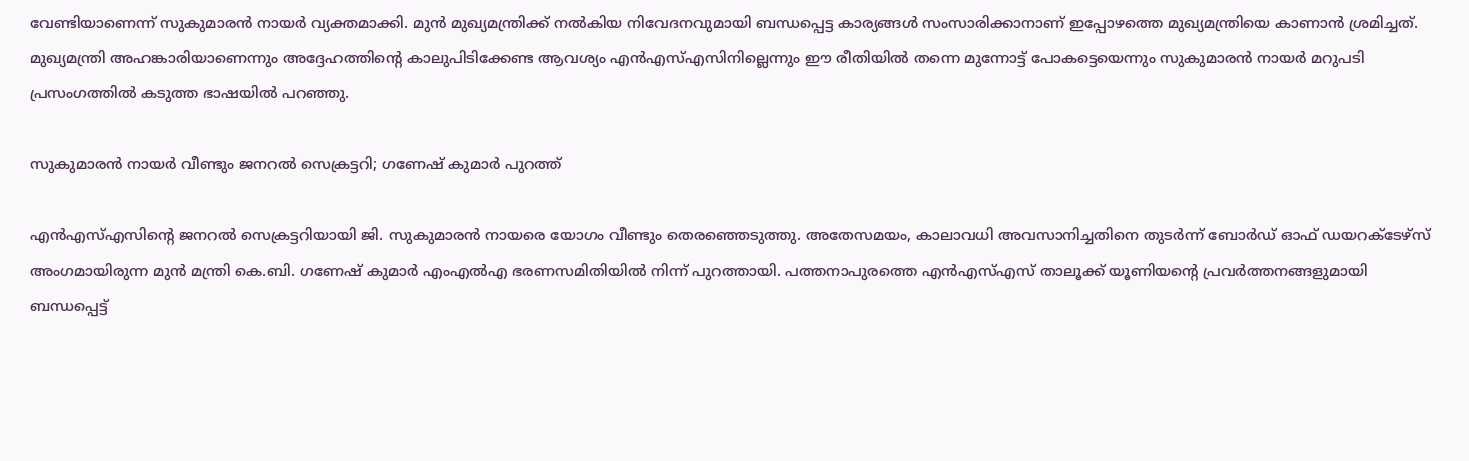വേണ്ടിയാണെന്ന് സുകുമാരൻ നായർ വ്യക്തമാക്കി. മുൻ മുഖ്യമന്ത്രിക്ക് നൽകിയ നിവേദനവുമായി ബന്ധപ്പെട്ട കാര്യങ്ങൾ സംസാരിക്കാനാണ് ഇപ്പോഴത്തെ മുഖ്യമന്ത്രിയെ കാണാൻ ശ്രമിച്ചത്. മുഖ്യമന്ത്രി അഹങ്കാരിയാണെന്നും അദ്ദേഹത്തിന്റെ കാലുപിടിക്കേണ്ട ആവശ്യം എൻഎസ്എസിനില്ലെന്നും ഈ രീതിയിൽ തന്നെ മുന്നോട്ട് പോകട്ടെയെന്നും സുകുമാരൻ നായർ മറുപടി പ്രസംഗത്തിൽ കടുത്ത ഭാഷയിൽ പറഞ്ഞു.

സുകുമാരൻ നായർ വീണ്ടും ജനറൽ സെക്രട്ടറി; ഗണേഷ് കുമാർ പുറത്ത്

എൻഎസ്എസിന്റെ ജനറൽ സെക്രട്ടറിയായി ജി. സുകുമാരൻ നായരെ യോഗം വീണ്ടും തെരഞ്ഞെടുത്തു. അതേസമയം, കാലാവധി അവസാനിച്ചതിനെ തുടർന്ന് ബോർഡ് ഓഫ് ഡയറക്ടേഴ്സ് അംഗമായിരുന്ന മുൻ മന്ത്രി കെ.ബി. ഗണേഷ് കുമാർ എംഎൽഎ ഭരണസമിതിയിൽ നിന്ന് പുറത്തായി. പത്തനാപുരത്തെ എൻഎസ്എസ് താലൂക്ക് യൂണിയന്റെ പ്രവർത്തനങ്ങളുമായി ബന്ധപ്പെട്ട്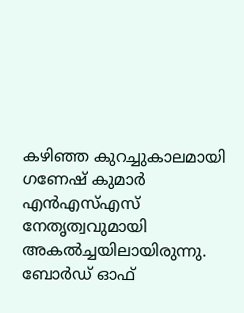കഴിഞ്ഞ കുറച്ചുകാലമായി ഗണേഷ് കുമാർ എൻഎസ്എസ് നേതൃത്വവുമായി അകൽച്ചയിലായിരുന്നു. ബോർഡ് ഓഫ്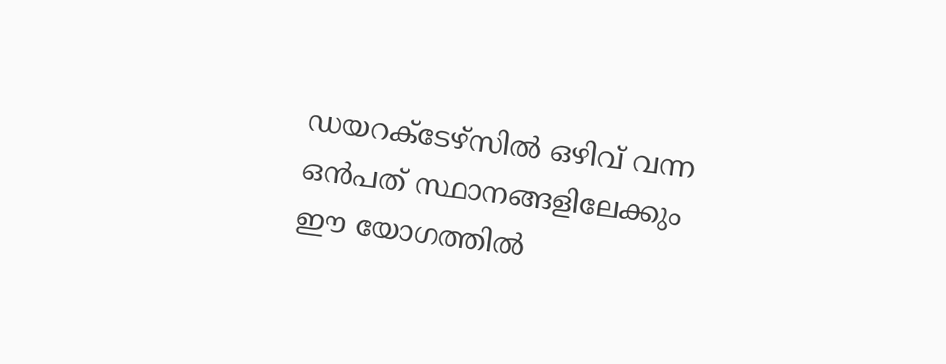ഡയറക്ടേഴ്സിൽ ഒഴിവ് വന്ന ഒൻപത് സ്ഥാനങ്ങളിലേക്കും ഈ യോഗത്തിൽ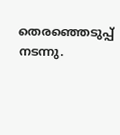തെരഞ്ഞെടുപ്പ് നടന്നു.